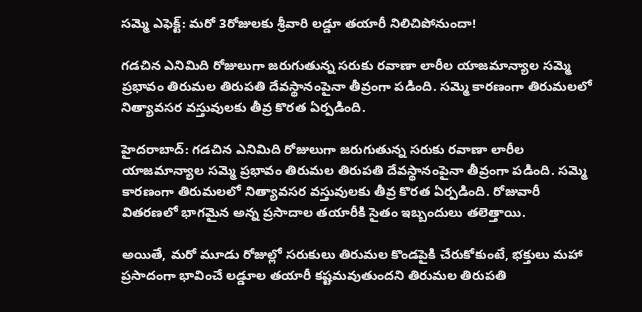సమ్మె ఎఫెక్ట్: మరో 3రోజులకు శ్రీవారి లడ్డూ తయారీ నిలిచిపోనుందా!

గడచిన ఎనిమిది రోజులుగా జరుగుతున్న సరుకు రవాణా లారీల యాజమాన్యాల సమ్మె ప్రభావం తిరుమల తిరుపతి దేవస్థానంపైనా తీవ్రంగా పడింది. సమ్మె కారణంగా తిరుమలలో నిత్యావసర వస్తువులకు తీవ్ర కొరత ఏర్పడింది.

హైదరాబాద్: గడచిన ఎనిమిది రోజులుగా జరుగుతున్న సరుకు రవాణా లారీల యాజమాన్యాల సమ్మె ప్రభావం తిరుమల తిరుపతి దేవస్థానంపైనా తీవ్రంగా పడింది. సమ్మె కారణంగా తిరుమలలో నిత్యావసర వస్తువులకు తీవ్ర కొరత ఏర్పడింది. రోజువారీ వితరణలో భాగమైన అన్న ప్రసాదాల తయారీకి సైతం ఇబ్బందులు తలెత్తాయి.

అయితే, మరో మూడు రోజుల్లో సరుకులు తిరుమల కొండపైకి చేరుకోకుంటే, భక్తులు మహా ప్రసాదంగా భావించే లడ్డూల తయారీ కష్టమవుతుందని తిరుమల తిరుపతి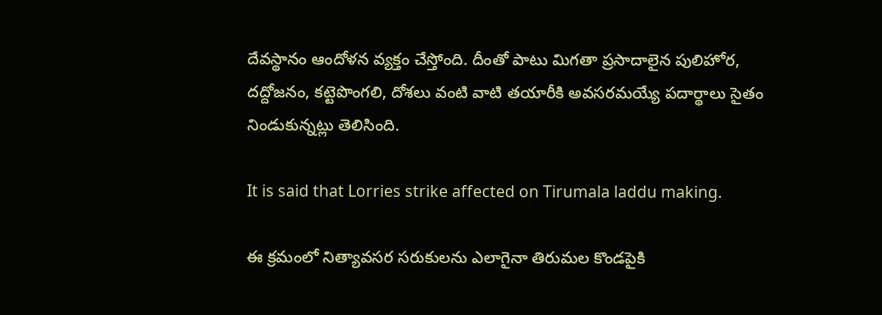దేవస్థానం ఆందోళన వ్యక్తం చేస్తోంది. దీంతో పాటు మిగతా ప్రసాదాలైన పులిహోర, దద్దోజనం, కట్టెపొంగలి, దోశలు వంటి వాటి తయారీకి అవసరమయ్యే పదార్థాలు సైతం నిండుకున్నట్లు తెలిసింది.

It is said that Lorries strike affected on Tirumala laddu making.

ఈ క్రమంలో నిత్యావసర సరుకులను ఎలాగైనా తిరుమల కొండపైకి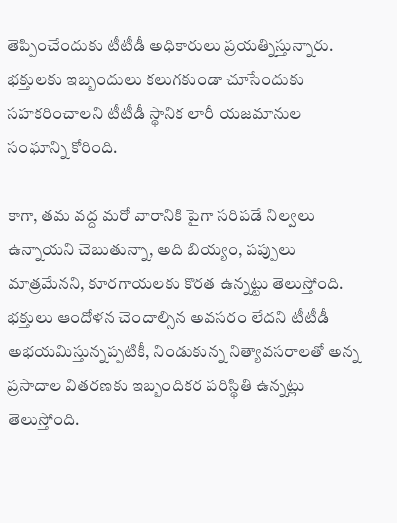తెప్పించేందుకు టీటీడీ అధికారులు ప్రయత్నిస్తున్నారు. భక్తులకు ఇబ్బందులు కలుగకుండా చూసేందుకు సహకరించాలని టీటీడీ స్థానిక లారీ యజమానుల సంఘాన్ని కోరింది.

కాగా, తమ వద్ద మరో వారానికి పైగా సరిపడే నిల్వలు ఉన్నాయని చెబుతున్నా, అది బియ్యం, పప్పులు మాత్రమేనని, కూరగాయలకు కొరత ఉన్నట్టు తెలుస్తోంది. భక్తులు ఆందోళన చెందాల్సిన అవసరం లేదని టీటీడీ అభయమిస్తున్నప్పటికీ, నిండుకున్న నిత్యావసరాలతో అన్న ప్రసాదాల వితరణకు ఇబ్బందికర పరిస్థితి ఉన్నట్లు తెలుస్తోంది.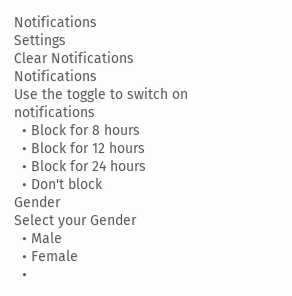Notifications
Settings
Clear Notifications
Notifications
Use the toggle to switch on notifications
  • Block for 8 hours
  • Block for 12 hours
  • Block for 24 hours
  • Don't block
Gender
Select your Gender
  • Male
  • Female
  •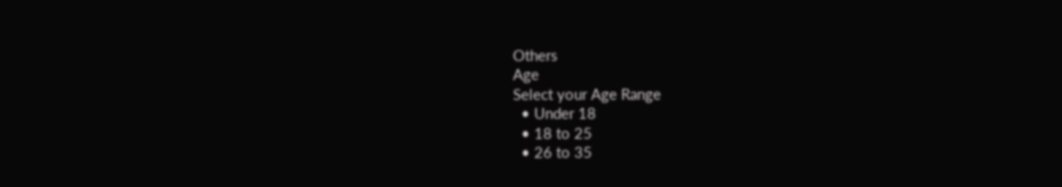Others
Age
Select your Age Range
  • Under 18
  • 18 to 25
  • 26 to 35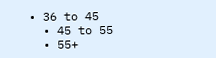• 36 to 45
  • 45 to 55
  • 55+